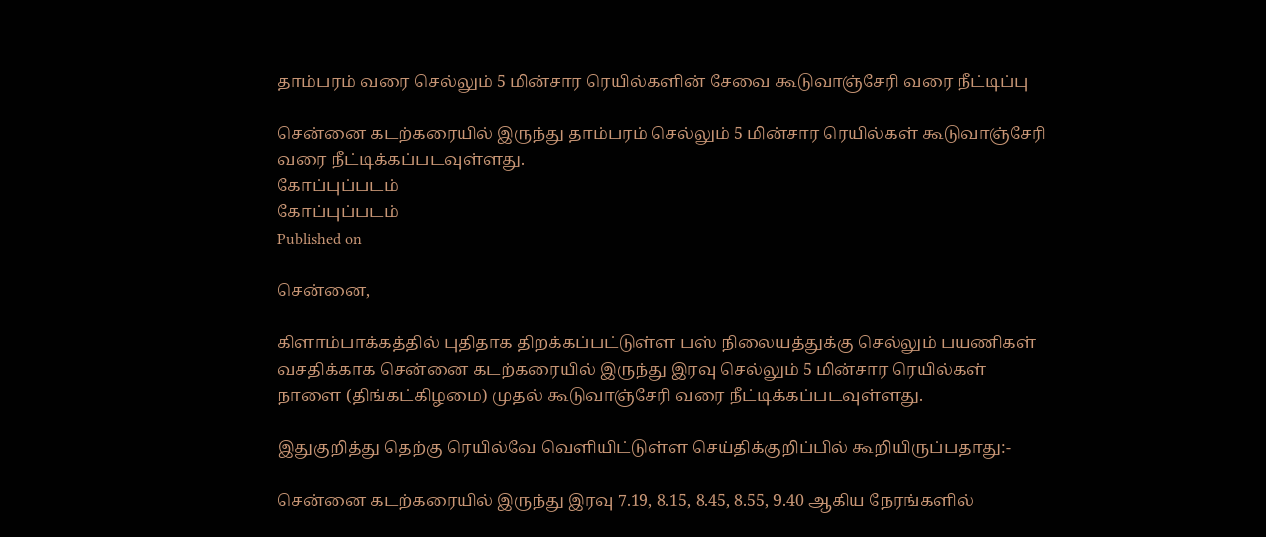தாம்பரம் வரை செல்லும் 5 மின்சார ரெயில்களின் சேவை கூடுவாஞ்சேரி வரை நீட்டிப்பு

சென்னை கடற்கரையில் இருந்து தாம்பரம் செல்லும் 5 மின்சார ரெயில்கள் கூடுவாஞ்சேரி வரை நீட்டிக்கப்படவுள்ளது.
கோப்புப்படம்
கோப்புப்படம்
Published on

சென்னை,

கிளாம்பாக்கத்தில் புதிதாக திறக்கப்பட்டுள்ள பஸ் நிலையத்துக்கு செல்லும் பயணிகள் வசதிக்காக சென்னை கடற்கரையில் இருந்து இரவு செல்லும் 5 மின்சார ரெயில்கள் நாளை (திங்கட்கிழமை) முதல் கூடுவாஞ்சேரி வரை நீட்டிக்கப்படவுள்ளது.

இதுகுறித்து தெற்கு ரெயில்வே வெளியிட்டுள்ள செய்திக்குறிப்பில் கூறியிருப்பதாது:-

சென்னை கடற்கரையில் இருந்து இரவு 7.19, 8.15, 8.45, 8.55, 9.40 ஆகிய நேரங்களில்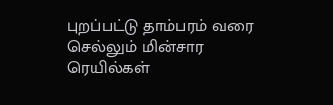புறப்பட்டு தாம்பரம் வரை செல்லும் மின்சார ரெயில்கள்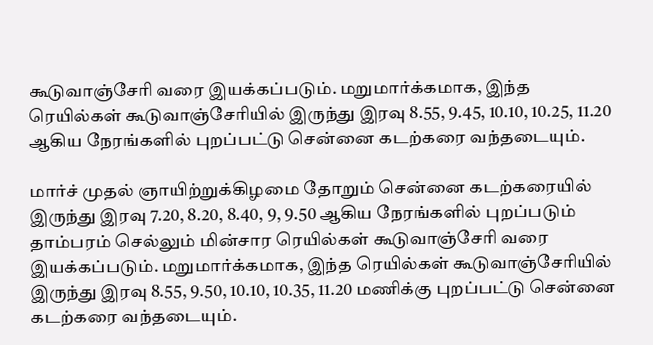கூடுவாஞ்சேரி வரை இயக்கப்படும். மறுமார்க்கமாக, இந்த ரெயில்கள் கூடுவாஞ்சேரியில் இருந்து இரவு 8.55, 9.45, 10.10, 10.25, 11.20 ஆகிய நேரங்களில் புறப்பட்டு சென்னை கடற்கரை வந்தடையும்.

மார்ச் முதல் ஞாயிற்றுக்கிழமை தோறும் சென்னை கடற்கரையில் இருந்து இரவு 7.20, 8.20, 8.40, 9, 9.50 ஆகிய நேரங்களில் புறப்படும் தாம்பரம் செல்லும் மின்சார ரெயில்கள் கூடுவாஞ்சேரி வரை இயக்கப்படும். மறுமார்க்கமாக, இந்த ரெயில்கள் கூடுவாஞ்சேரியில் இருந்து இரவு 8.55, 9.50, 10.10, 10.35, 11.20 மணிக்கு புறப்பட்டு சென்னை கடற்கரை வந்தடையும்.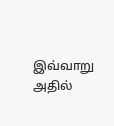இவ்வாறு அதில்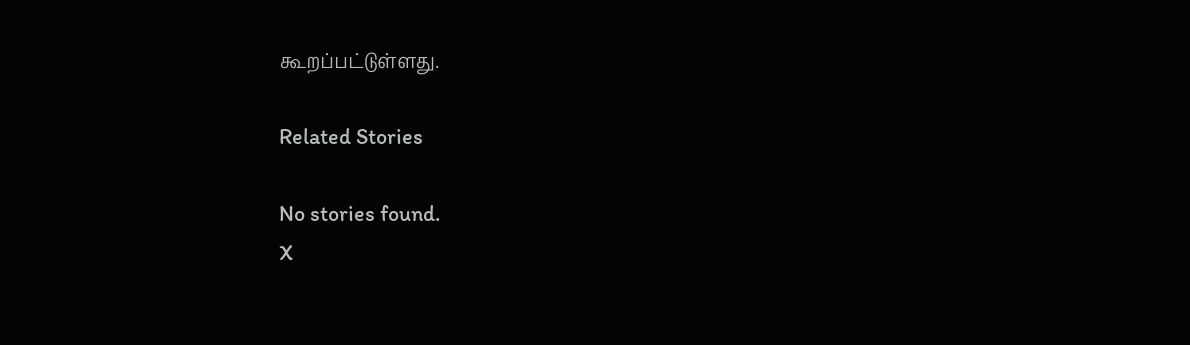கூறப்பட்டுள்ளது.

Related Stories

No stories found.
X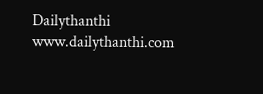Dailythanthi
www.dailythanthi.com